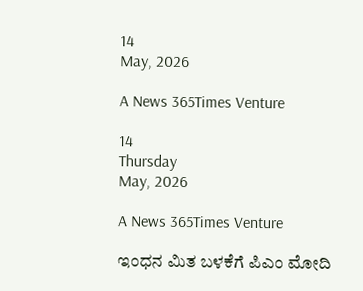14
May, 2026

A News 365Times Venture

14
Thursday
May, 2026

A News 365Times Venture

ಇಂಧನ ಮಿತ ಬಳಕೆಗೆ ಪಿಎಂ ಮೋದಿ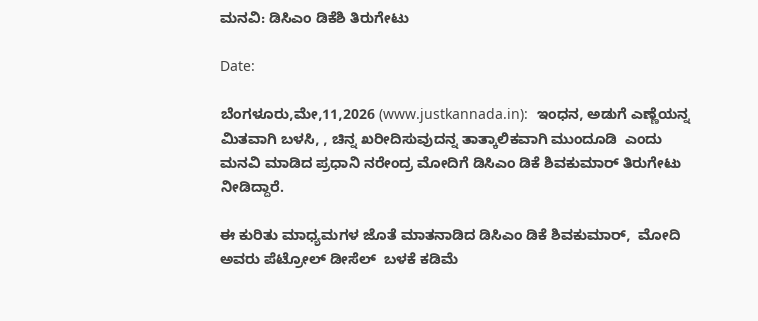ಮನವಿ: ಡಿಸಿಎಂ ಡಿಕೆಶಿ ತಿರುಗೇಟು

Date:

ಬೆಂಗಳೂರು,ಮೇ,11,2026 (www.justkannada.in):  ಇಂಧನ, ಅಡುಗೆ ಎಣ್ಣೆಯನ್ನ ಮಿತವಾಗಿ ಬಳಸಿ, , ಚಿನ್ನ ಖರೀದಿಸುವುದನ್ನ ತಾತ್ಕಾಲಿಕವಾಗಿ ಮುಂದೂಡಿ  ಎಂದು ಮನವಿ ಮಾಡಿದ ಪ್ರಧಾನಿ ನರೇಂದ್ರ ಮೋದಿಗೆ ಡಿಸಿಎಂ ಡಿಕೆ ಶಿವಕುಮಾರ್ ತಿರುಗೇಟು ನೀಡಿದ್ದಾರೆ.

ಈ ಕುರಿತು ಮಾಧ್ಯಮಗಳ ಜೊತೆ ಮಾತನಾಡಿದ ಡಿಸಿಎಂ ಡಿಕೆ ಶಿವಕುಮಾರ್,  ಮೋದಿ ಅವರು ಪೆಟ್ರೋಲ್ ಡೀಸೆಲ್  ಬಳಕೆ ಕಡಿಮೆ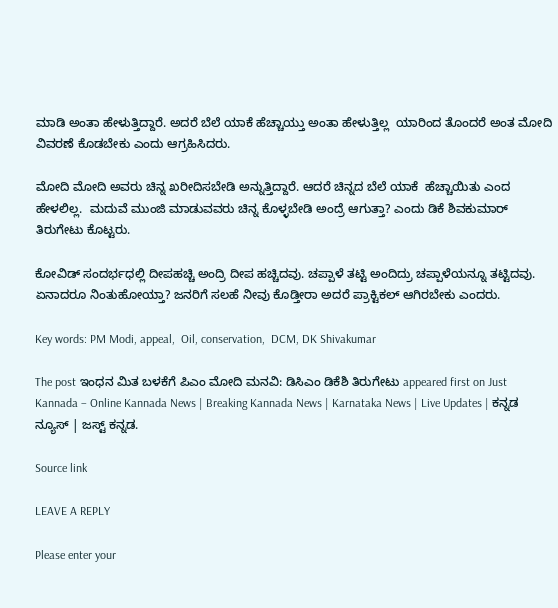ಮಾಡಿ ಅಂತಾ ಹೇಳುತ್ತಿದ್ದಾರೆ. ಅದರೆ ಬೆಲೆ ಯಾಕೆ ಹೆಚ್ಚಾಯ್ತು ಅಂತಾ ಹೇಳುತ್ತಿಲ್ಲ  ಯಾರಿಂದ ತೊಂದರೆ ಅಂತ ಮೋದಿ ವಿವರಣೆ ಕೊಡಬೇಕು ಎಂದು ಆಗ್ರಹಿಸಿದರು.

ಮೋದಿ ಮೋದಿ ಅವರು ಚಿನ್ನ ಖರೀದಿಸಬೇಡಿ ಅನ್ನುತ್ತಿದ್ದಾರೆ. ಆದರೆ ಚಿನ್ನದ ಬೆಲೆ ಯಾಕೆ  ಹೆಚ್ಚಾಯಿತು ಎಂದ ಹೇಳಲಿಲ್ಲ.  ಮದುವೆ ಮುಂಜಿ ಮಾಡುವವರು ಚಿನ್ನ ಕೊಳ್ಳಬೇಡಿ ಅಂದ್ರೆ ಆಗುತ್ತಾ? ಎಂದು ಡಿಕೆ ಶಿವಕುಮಾರ್ ತಿರುಗೇಟು ಕೊಟ್ಟರು.

ಕೋವಿಡ್ ಸಂದರ್ಭಧಲ್ಲಿ ದೀಪಹಚ್ಚಿ ಅಂದ್ರಿ ದೀಪ ಹಚ್ಚಿದವು. ಚಪ್ಪಾಳೆ ತಟ್ಟಿ ಅಂದಿದ್ರು ಚಪ್ಪಾಳೆಯನ್ನೂ ತಟ್ಟಿದವು.  ಏನಾದರೂ ನಿಂತುಹೋಯ್ತಾ? ಜನರಿಗೆ ಸಲಹೆ ನೀವು ಕೊಡ್ತೀರಾ ಅದರೆ ಪ್ರಾಕ್ಟಿಕಲ್ ಆಗಿರಬೇಕು ಎಂದರು.

Key words: PM Modi, appeal,  Oil, conservation,  DCM, DK Shivakumar

The post ಇಂಧನ ಮಿತ ಬಳಕೆಗೆ ಪಿಎಂ ಮೋದಿ ಮನವಿ: ಡಿಸಿಎಂ ಡಿಕೆಶಿ ತಿರುಗೇಟು appeared first on Just Kannada – Online Kannada News | Breaking Kannada News | Karnataka News | Live Updates | ಕನ್ನಡ ನ್ಯೂಸ್ | ಜಸ್ಟ್ ಕನ್ನಡ.

Source link

LEAVE A REPLY

Please enter your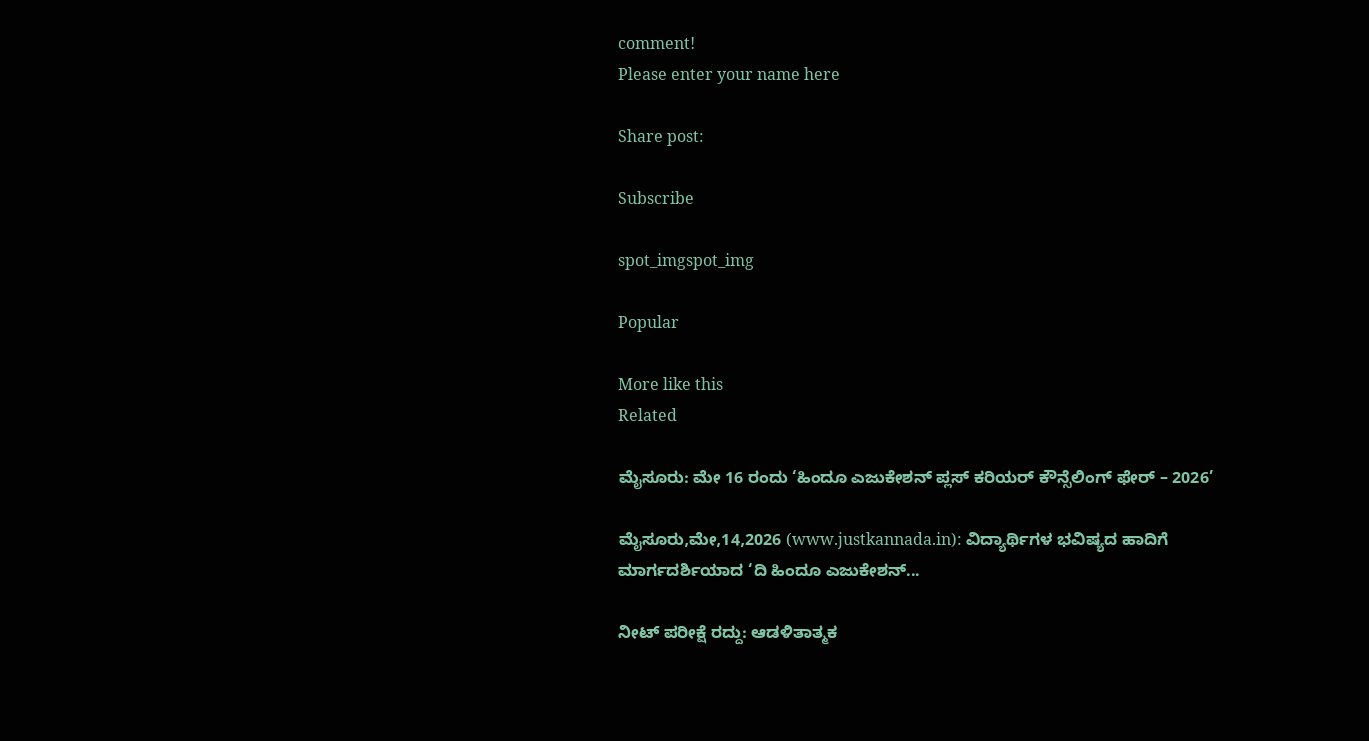comment!
Please enter your name here

Share post:

Subscribe

spot_imgspot_img

Popular

More like this
Related

ಮೈಸೂರು: ಮೇ 16 ರಂದು ‘ಹಿಂದೂ ಎಜುಕೇಶನ್ ಪ್ಲಸ್ ಕರಿಯರ್ ಕೌನ್ಸೆಲಿಂಗ್ ಫೇರ್ – 2026’

ಮೈಸೂರು,ಮೇ,14,2026 (www.justkannada.in): ವಿದ್ಯಾರ್ಥಿಗಳ ಭವಿಷ್ಯದ ಹಾದಿಗೆ ಮಾರ್ಗದರ್ಶಿಯಾದ ‘ದಿ ಹಿಂದೂ ಎಜುಕೇಶನ್...

ನೀಟ್ ಪರೀಕ್ಷೆ ರದ್ದು: ಆಡಳಿತಾತ್ಮಕ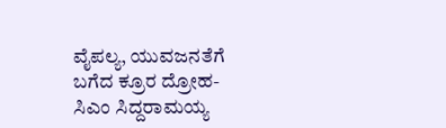ವೈಪಲ್ಯ, ಯುವಜನತೆಗೆ ಬಗೆದ ಕ್ರೂರ ದ್ರೋಹ- ಸಿಎಂ ಸಿದ್ದರಾಮಯ್ಯ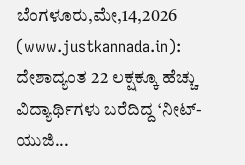ಬೆಂಗಳೂರು,ಮೇ,14,2026 (www.justkannada.in): ದೇಶಾದ್ಯಂತ 22 ಲಕ್ಷಕ್ಕೂ ಹೆಚ್ಚು ವಿದ್ಯಾರ್ಥಿಗಳು ಬರೆದಿದ್ದ ‘ನೀಟ್-ಯುಜಿ...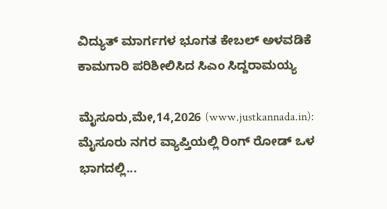ವಿದ್ಯುತ್ ಮಾರ್ಗಗಳ ಭೂಗತ ಕೇಬಲ್‌ ಅಳವಡಿಕೆ ಕಾಮಗಾರಿ ಪರಿಶೀಲಿಸಿದ ಸಿಎಂ ಸಿದ್ದರಾಮಯ್ಯ

ಮೈಸೂರು,ಮೇ,14,2026 (www.justkannada.in): ಮೈಸೂರು ನಗರ ವ್ಯಾಪ್ತಿಯಲ್ಲಿ ರಿಂಗ್ ರೋಡ್ ಒಳ ಭಾಗದಲ್ಲಿ...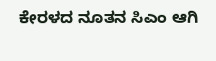ಕೇರಳದ ನೂತನ ಸಿಎಂ ಆಗಿ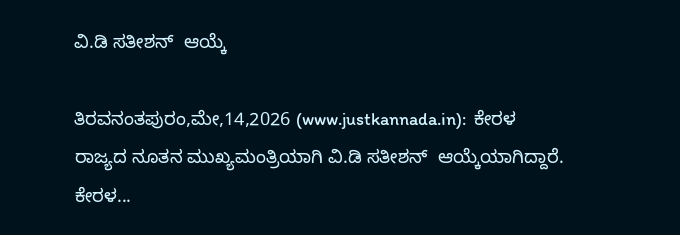ವಿ.ಡಿ ಸತೀಶನ್  ಆಯ್ಕೆ

ತಿರವನಂತಪುರಂ,ಮೇ,14,2026 (www.justkannada.in):  ಕೇರಳ ರಾಜ್ಯದ ನೂತನ ಮುಖ್ಯಮಂತ್ರಿಯಾಗಿ ವಿ.ಡಿ ಸತೀಶನ್  ಆಯ್ಕೆಯಾಗಿದ್ದಾರೆ. ಕೇರಳ...